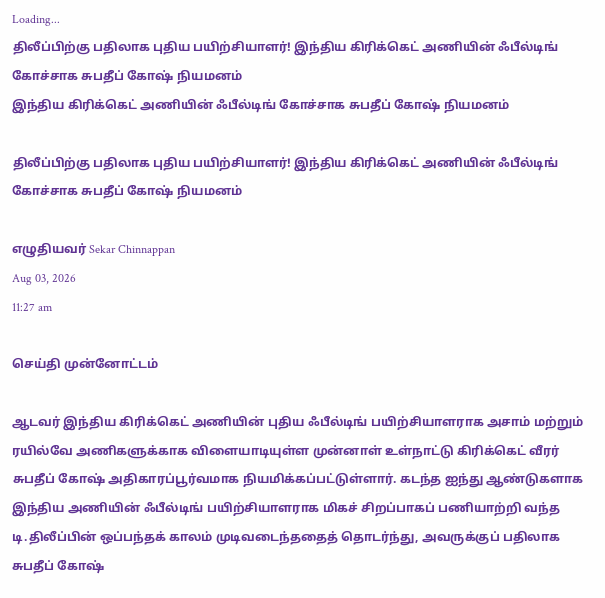Loading...
திலீப்பிற்கு பதிலாக புதிய பயிற்சியாளர்! இந்திய கிரிக்கெட் அணியின் ஃபீல்டிங் கோச்சாக சுபதீப் கோஷ் நியமனம்
இந்திய கிரிக்கெட் அணியின் ஃபீல்டிங் கோச்சாக சுபதீப் கோஷ் நியமனம்

திலீப்பிற்கு பதிலாக புதிய பயிற்சியாளர்! இந்திய கிரிக்கெட் அணியின் ஃபீல்டிங் கோச்சாக சுபதீப் கோஷ் நியமனம்

எழுதியவர் Sekar Chinnappan
Aug 03, 2026
11:27 am

செய்தி முன்னோட்டம்

ஆடவர் இந்திய கிரிக்கெட் அணியின் புதிய ஃபீல்டிங் பயிற்சியாளராக அசாம் மற்றும் ரயில்வே அணிகளுக்காக விளையாடியுள்ள முன்னாள் உள்நாட்டு கிரிக்கெட் வீரர் சுபதீப் கோஷ் அதிகாரப்பூர்வமாக நியமிக்கப்பட்டுள்ளார். கடந்த ஐந்து ஆண்டுகளாக இந்திய அணியின் ஃபீல்டிங் பயிற்சியாளராக மிகச் சிறப்பாகப் பணியாற்றி வந்த டி.திலீப்பின் ஒப்பந்தக் காலம் முடிவடைந்ததைத் தொடர்ந்து, அவருக்குப் பதிலாக சுபதீப் கோஷ்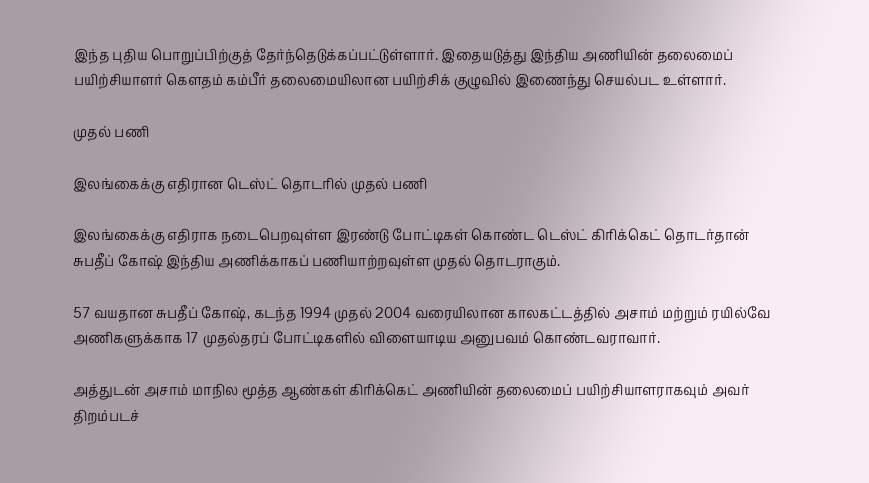இந்த புதிய பொறுப்பிற்குத் தேர்ந்தெடுக்கப்பட்டுள்ளார். இதையடுத்து இந்திய அணியின் தலைமைப் பயிற்சியாளர் கௌதம் கம்பீர் தலைமையிலான பயிற்சிக் குழுவில் இணைந்து செயல்பட உள்ளார்.

முதல் பணி

இலங்கைக்கு எதிரான டெஸ்ட் தொடரில் முதல் பணி

இலங்கைக்கு எதிராக நடைபெறவுள்ள இரண்டு போட்டிகள் கொண்ட டெஸ்ட் கிரிக்கெட் தொடர்தான் சுபதீப் கோஷ் இந்திய அணிக்காகப் பணியாற்றவுள்ள முதல் தொடராகும்.

57 வயதான சுபதீப் கோஷ், கடந்த 1994 முதல் 2004 வரையிலான காலகட்டத்தில் அசாம் மற்றும் ரயில்வே அணிகளுக்காக 17 முதல்தரப் போட்டிகளில் விளையாடிய அனுபவம் கொண்டவராவார்.

அத்துடன் அசாம் மாநில மூத்த ஆண்கள் கிரிக்கெட் அணியின் தலைமைப் பயிற்சியாளராகவும் அவர் திறம்படச்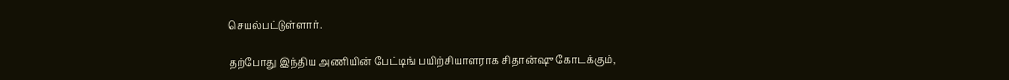செயல்பட்டுள்ளார்.

தற்போது இந்திய அணியின் பேட்டிங் பயிற்சியாளராக சிதான்ஷு கோடக்கும்,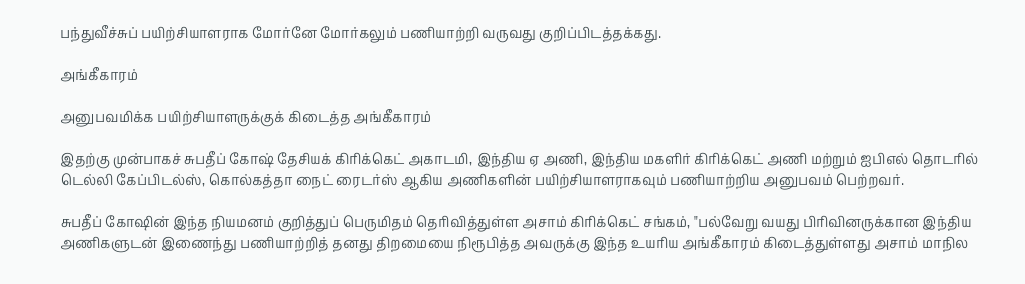பந்துவீச்சுப் பயிற்சியாளராக மோர்னே மோர்கலும் பணியாற்றி வருவது குறிப்பிடத்தக்கது.

அங்கீகாரம்

அனுபவமிக்க பயிற்சியாளருக்குக் கிடைத்த அங்கீகாரம்

இதற்கு முன்பாகச் சுபதீப் கோஷ் தேசியக் கிரிக்கெட் அகாடமி, இந்திய ஏ அணி, இந்திய மகளிர் கிரிக்கெட் அணி மற்றும் ஐபிஎல் தொடரில் டெல்லி கேப்பிடல்ஸ், கொல்கத்தா நைட் ரைடர்ஸ் ஆகிய அணிகளின் பயிற்சியாளராகவும் பணியாற்றிய அனுபவம் பெற்றவர்.

சுபதீப் கோஷின் இந்த நியமனம் குறித்துப் பெருமிதம் தெரிவித்துள்ள அசாம் கிரிக்கெட் சங்கம், "பல்வேறு வயது பிரிவினருக்கான இந்திய அணிகளுடன் இணைந்து பணியாற்றித் தனது திறமையை நிரூபித்த அவருக்கு இந்த உயரிய அங்கீகாரம் கிடைத்துள்ளது அசாம் மாநில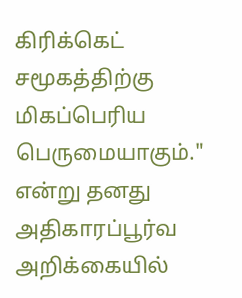கிரிக்கெட் சமூகத்திற்கு மிகப்பெரிய பெருமையாகும்." என்று தனது அதிகாரப்பூர்வ அறிக்கையில்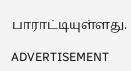பாராட்டியுள்ளது.

ADVERTISEMENT